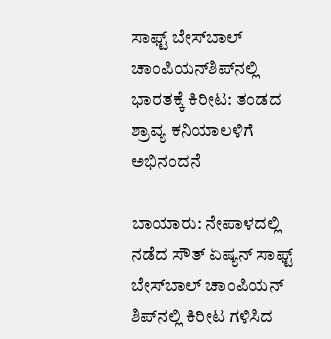ಸಾಫ್ಟ್ ಬೇಸ್‌ಬಾಲ್ ಚಾಂಪಿಯನ್‌ಶಿಪ್‌ನಲ್ಲಿ ಭಾರತಕ್ಕೆ ಕಿರೀಟ: ತಂಡದ ಶ್ರಾವ್ಯ ಕನಿಯಾಲಳಿಗೆ  ಅಭಿನಂದನೆ

ಬಾಯಾರು: ನೇಪಾಳದಲ್ಲಿ ನಡೆದ ಸೌತ್ ಏಷ್ಯನ್ ಸಾಫ್ಟ್ ಬೇಸ್‌ಬಾಲ್ ಚಾಂಪಿಯನ್ ಶಿಪ್‌ನಲ್ಲಿ ಕಿರೀಟ ಗಳಿಸಿದ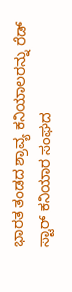ಭಾರತ ತಂಡದ ಶ್ರಾವ್ಯ ಕನಿಯಾಲರನ್ನು ರೆಡ್ ಸ್ಟಾರ್ ಕನಿಯಾರ ಸಂಘದ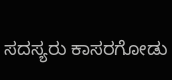ಸದಸ್ಯರು ಕಾಸರಗೋಡು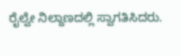ರೈಲ್ವೇ ನಿಲ್ದಾಣದಲ್ಲಿ ಸ್ವಾಗತಿಸಿದರು.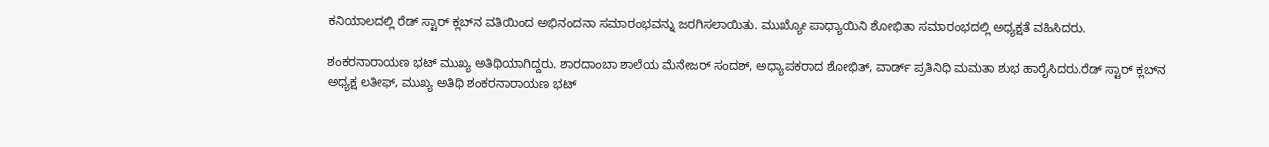ಕನಿಯಾಲದಲ್ಲಿ ರೆಡ್ ಸ್ಟಾರ್ ಕ್ಲಬ್‌ನ ವತಿಯಿಂದ ಅಭಿನಂದನಾ ಸಮಾರಂಭವನ್ನು ಜರಗಿಸಲಾಯಿತು. ಮುಖ್ಯೋ ಪಾಧ್ಯಾಯಿನಿ ಶೋಭಿತಾ ಸಮಾರಂಭದಲ್ಲಿ ಅಧ್ಯಕ್ಷತೆ ವಹಿಸಿದರು.

ಶಂಕರನಾರಾಯಣ ಭಟ್ ಮುಖ್ಯ ಅತಿಥಿಯಾಗಿದ್ದರು. ಶಾರದಾಂಬಾ ಶಾಲೆಯ ಮೆನೇಜರ್ ಸಂದಶ್, ಅಧ್ಯಾಪಕರಾದ ಶೋಭಿತ್, ವಾರ್ಡ್ ಪ್ರತಿನಿಧಿ ಮಮತಾ ಶುಭ ಹಾರೈಸಿದರು.ರೆಡ್ ಸ್ಟಾರ್ ಕ್ಲಬ್‌ನ ಅಧ್ಯಕ್ಷ ಲತೀಫ್, ಮುಖ್ಯ ಅತಿಥಿ ಶಂಕರನಾರಾಯಣ ಭಟ್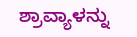ಶ್ರಾವ್ಯಾಳನ್ನು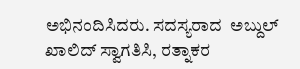ಅಭಿನಂದಿಸಿದರು. ಸದಸ್ಯರಾದ  ಅಬ್ದುಲ್ ಖಾಲಿದ್ ಸ್ವಾಗತಿಸಿ, ರತ್ನಾಕರ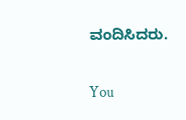ವಂದಿಸಿದರು.

You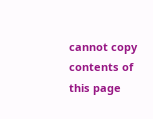cannot copy contents of this page